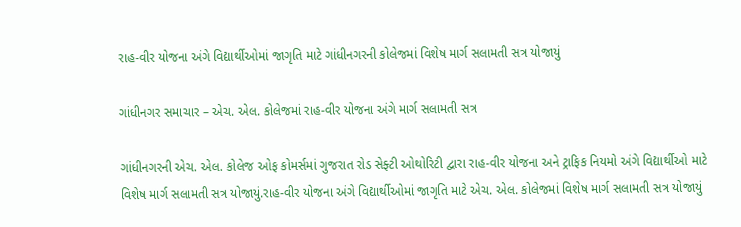રાહ-વીર યોજના અંગે વિદ્યાર્થીઓમાં જાગૃતિ માટે ગાંધીનગરની કોલેજમાં વિશેષ માર્ગ સલામતી સત્ર યોજાયું

ગાંધીનગર સમાચાર – એચ. એલ. કોલેજમાં રાહ-વીર યોજના અંગે માર્ગ સલામતી સત્ર

ગાંધીનગરની એચ. એલ. કોલેજ ઓફ કોમર્સમાં ગુજરાત રોડ સેફ્ટી ઓથોરિટી દ્વારા રાહ-વીર યોજના અને ટ્રાફિક નિયમો અંગે વિદ્યાર્થીઓ માટે વિશેષ માર્ગ સલામતી સત્ર યોજાયું.રાહ-વીર યોજના અંગે વિદ્યાર્થીઓમાં જાગૃતિ માટે એચ. એલ. કોલેજમાં વિશેષ માર્ગ સલામતી સત્ર યોજાયું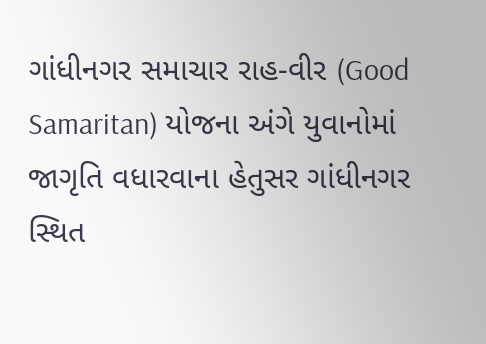ગાંધીનગર સમાચાર રાહ-વીર (Good Samaritan) યોજના અંગે યુવાનોમાં જાગૃતિ વધારવાના હેતુસર ગાંધીનગર સ્થિત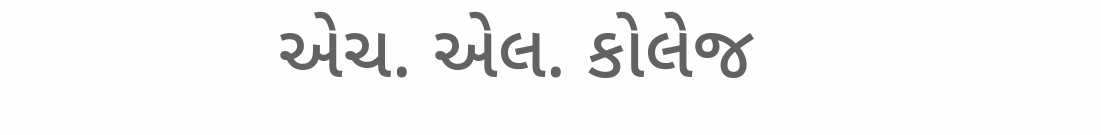એચ. એલ. કોલેજ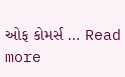ઓફ કોમર્સ … Read more